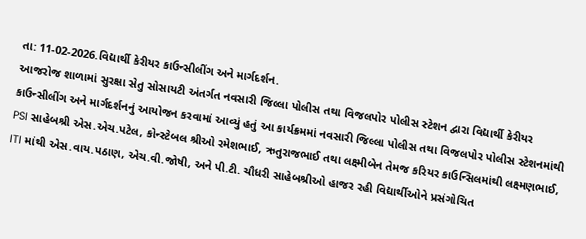તા: 11-02-2026.વિદ્યાર્થી કેરીયર કાઉન્સીલીંગ અને માર્ગદર્શન.
આજરોજ શાળામાં સુરક્ષા સેતુ સોસાયટી અંતર્ગત નવસારી જિલ્લા પોલીસ તથા વિજલપોર પોલીસ સ્ટેશન દ્વારા વિદ્યાર્થી કેરીયર કાઉન્સીલીંગ અને માર્ગદર્શનનું આયોજન કરવામાં આવ્યું હતું આ કાર્યક્રમમાં નવસારી જિલ્લા પોલીસ તથા વિજલપોર પોલીસ સ્ટેશનમાંથી PSI સાહેબશ્રી એસ.એચ.પટેલ, કોન્સ્ટેબલ શ્રીઓ રમેશભાઈ, ઋતુરાજભાઈ તથા લક્ષ્મીબેન તેમજ કરિયર કાઉન્સિલમાંથી લક્ષ્મણભાઈ, ITI માંથી એસ.વાય.પઠાણ, એચ.વી.જોષી, અને પી.ટી. ચૌધરી સાહેબશ્રીઓ હાજર રહી વિદ્યાર્થીઓને પ્રસંગોચિત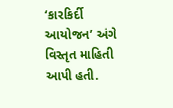‘કારકિર્દી આયોજન’ અંગે વિસ્તૃત માહિતી આપી હતી.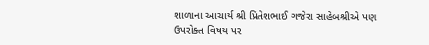શાળાના આચાર્ય શ્રી પ્રિતેશભાઈ ગજેરા સાહેબશ્રીએ પણ ઉપરોક્ત વિષય પર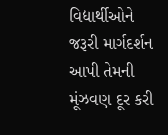વિદ્યાર્થીઓને જરૂરી માર્ગદર્શન આપી તેમની મૂંઝવણ દૂર કરી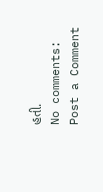હતી.
No comments:
Post a Comment